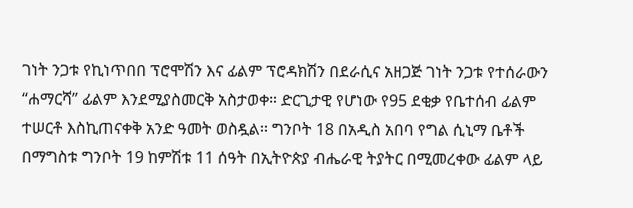ገነት ንጋቱ የኪነጥበበ ፕሮሞሽን እና ፊልም ፕሮዳክሽን በደራሲና አዘጋጅ ገነት ንጋቱ የተሰራውን “ሐማርሻ” ፊልም እንደሚያስመርቅ አስታወቀ። ድርጊታዊ የሆነው የ95 ደቂቃ የቤተሰብ ፊልም ተሠርቶ እስኪጠናቀቅ አንድ ዓመት ወስዷል፡፡ ግንቦት 18 በአዲስ አበባ የግል ሲኒማ ቤቶች በማግስቱ ግንቦት 19 ከምሽቱ 11 ሰዓት በኢትዮጵያ ብሔራዊ ትያትር በሚመረቀው ፊልም ላይ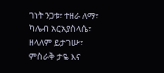ገነት ንጋቱ፣ ተዘራ ለማ፣ ካሌብ አርአያስላሴ፣ ዘላለም ይታገሡ፣ ምስራቅ ታዬ እና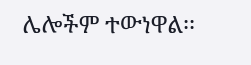ሌሎችም ተውነዋል፡፡